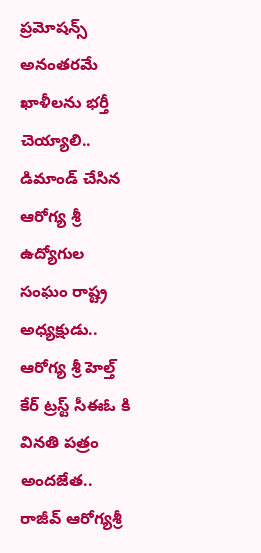ప్రమోషన్స్ అనంతరమే ఖాళీలను భర్తీ చెయ్యాలి..
డిమాండ్ చేసిన ఆరోగ్య శ్రీ ఉద్యోగుల సంఘం రాష్ట్ర అధ్యక్షుడు..
ఆరోగ్య శ్రీ హెల్త్ కేర్ ట్రస్ట్ సీఈఓ కి వినతి పత్రం అందజేత..
రాజీవ్ ఆరోగ్యశ్రీ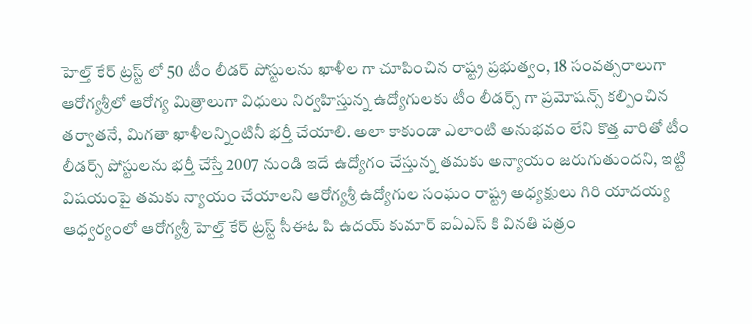హెల్త్ కేర్ ట్రస్ట్ లో 50 టీం లీడర్ పోస్టులను ఖాళీల గా చూపించిన రాష్ట్ర ప్రభుత్వం, 18 సంవత్సరాలుగా ఆరోగ్యశ్రీలో ఆరోగ్య మిత్రాలుగా విధులు నిర్వహిస్తున్న ఉద్యోగులకు టీం లీడర్స్ గా ప్రమోషన్స్ కల్పించిన తర్వాతనే, మిగతా ఖాళీలన్నింటినీ భర్తీ చేయాలి. అలా కాకుండా ఎలాంటి అనుభవం లేని కొత్త వారితో టీం లీడర్స్ పోస్టులను భర్తీ చేస్తే 2007 నుండి ఇదే ఉద్యోగం చేస్తున్న తమకు అన్యాయం జరుగుతుందని, ఇట్టి విషయంపై తమకు న్యాయం చేయాలని ఆరోగ్యశ్రీ ఉద్యోగుల సంఘం రాష్ట్ర అధ్యక్షులు గిరి యాదయ్య ఆధ్వర్యంలో ఆరోగ్యశ్రీ హెల్త్ కేర్ ట్రస్ట్ సీఈఓ పి ఉదయ్ కుమార్ ఐఏఎస్ కి వినతి పత్రం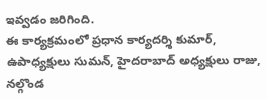ఇవ్వడం జరిగింది.
ఈ కార్యక్రమంలో ప్రధాన కార్యదర్శి కుమార్, ఉపాధ్యక్షులు సుమన్, హైదరాబాద్ అధ్యక్షులు రాజు, నల్గొండ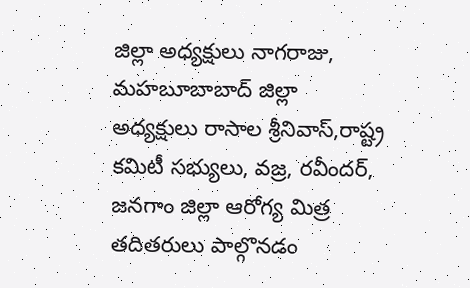జిల్లా అధ్యక్షులు నాగరాజు, మహబూబాబాద్ జిల్లా అధ్యక్షులు రాసాల శ్రీనివాస్,రాష్ట్ర కమిటీ సభ్యులు, వజ్ర, రవీందర్, జనగాం జిల్లా ఆరోగ్య మిత్ర తదితరులు పాల్గొనడం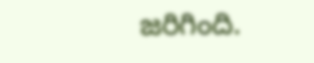జరిగింది.